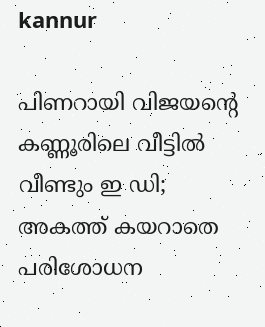kannur

പിണറായി വിജയന്റെ കണ്ണൂരിലെ വീട്ടില്‍ വീണ്ടും ഇ ഡി; അകത്ത് കയറാതെ പരിശോധന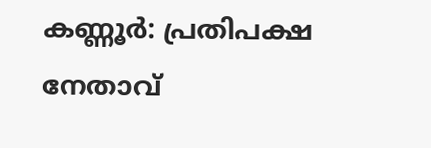കണ്ണൂര്‍: പ്രതിപക്ഷ നേതാവ്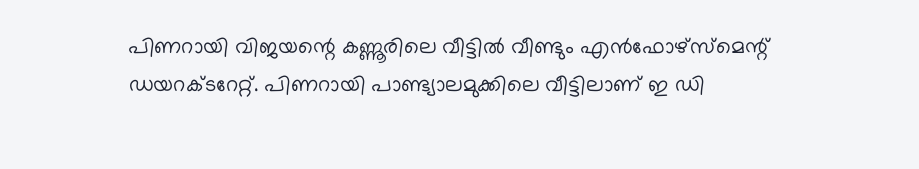പിണറായി വിജയന്റെ കണ്ണൂരിലെ വീട്ടില്‍ വീണ്ടും എന്‍ഫോഴ്‌സ്‌മെന്റ് ഡയറക്ടറേറ്റ്. പിണറായി പാണ്ട്യാലമുക്കിലെ വീട്ടിലാണ് ഇ ഡി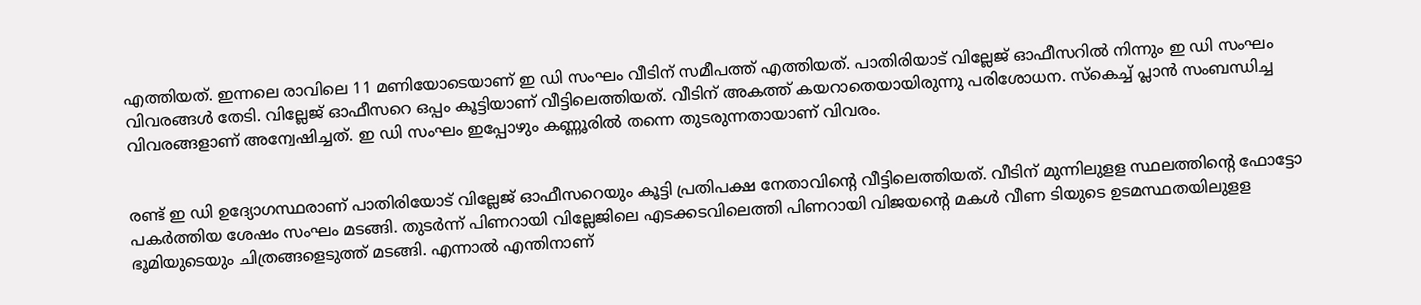എത്തിയത്. ഇന്നലെ രാവിലെ 11 മണിയോടെയാണ് ഇ ഡി സംഘം വീടിന് സമീപത്ത് എത്തിയത്. പാതിരിയാട് വില്ലേജ് ഓഫീസറില്‍ നിന്നും ഇ ഡി സംഘം വിവരങ്ങള്‍ തേടി. വില്ലേജ് ഓഫീസറെ ഒപ്പം കൂട്ടിയാണ് വീട്ടിലെത്തിയത്. വീടിന് അകത്ത് കയറാതെയായിരുന്നു പരിശോധന. സ്‌കെച്ച് പ്ലാന്‍ സംബന്ധിച്ച വിവരങ്ങളാണ് അന്വേഷിച്ചത്. ഇ ഡി സംഘം ഇപ്പോഴും കണ്ണൂരില്‍ തന്നെ തുടരുന്നതായാണ് വിവരം.


രണ്ട് ഇ ഡി ഉദ്യോഗസ്ഥരാണ് പാതിരിയോട് വില്ലേജ് ഓഫീസറെയും കൂട്ടി പ്രതിപക്ഷ നേതാവിന്റെ വീട്ടിലെത്തിയത്. വീടിന് മുന്നിലുളള സ്ഥലത്തിന്റെ ഫോട്ടോ പകര്‍ത്തിയ ശേഷം സംഘം മടങ്ങി. തുടര്‍ന്ന് പിണറായി വില്ലേജിലെ എടക്കടവിലെത്തി പിണറായി വിജയന്റെ മകള്‍ വീണ ടിയുടെ ഉടമസ്ഥതയിലുളള ഭൂമിയുടെയും ചിത്രങ്ങളെടുത്ത് മടങ്ങി. എന്നാല്‍ എന്തിനാണ്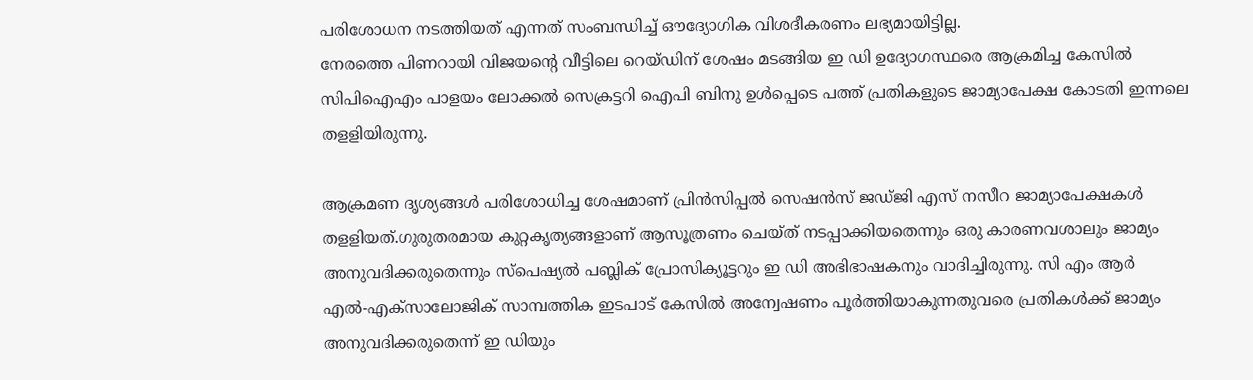പരിശോധന നടത്തിയത് എന്നത് സംബന്ധിച്ച് ഔദ്യോഗിക വിശദീകരണം ലഭ്യമായിട്ടില്ല.
നേരത്തെ പിണറായി വിജയന്റെ വീട്ടിലെ റെയ്ഡിന് ശേഷം മടങ്ങിയ ഇ ഡി ഉദ്യോഗസ്ഥരെ ആക്രമിച്ച കേസില്‍ സിപിഐഎം പാളയം ലോക്കല്‍ സെക്രട്ടറി ഐപി ബിനു ഉള്‍പ്പെടെ പത്ത് പ്രതികളുടെ ജാമ്യാപേക്ഷ കോടതി ഇന്നലെ തളളിയിരുന്നു.

ആക്രമണ ദൃശ്യങ്ങള്‍ പരിശോധിച്ച ശേഷമാണ് പ്രിന്‍സിപ്പല്‍ സെഷന്‍സ് ജഡ്ജി എസ് നസീറ ജാമ്യാപേക്ഷകള്‍ തളളിയത്.ഗുരുതരമായ കുറ്റകൃത്യങ്ങളാണ് ആസൂത്രണം ചെയ്ത് നടപ്പാക്കിയതെന്നും ഒരു കാരണവശാലും ജാമ്യം അനുവദിക്കരുതെന്നും സ്‌പെഷ്യല്‍ പബ്ലിക് പ്രോസിക്യൂട്ടറും ഇ ഡി അഭിഭാഷകനും വാദിച്ചിരുന്നു. സി എം ആര്‍ എല്‍-എക്‌സാലോജിക് സാമ്പത്തിക ഇടപാട് കേസില്‍ അന്വേഷണം പൂര്‍ത്തിയാകുന്നതുവരെ പ്രതികള്‍ക്ക് ജാമ്യം അനുവദിക്കരുതെന്ന് ഇ ഡിയും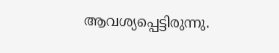ആവശ്യപ്പെട്ടിരുന്നു.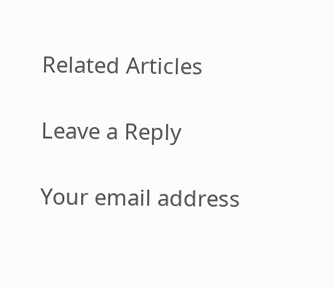Related Articles

Leave a Reply

Your email address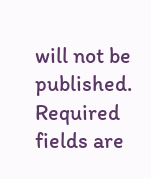will not be published. Required fields are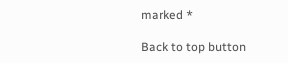marked *

Back to top button